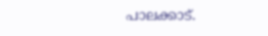പാലക്കാട്.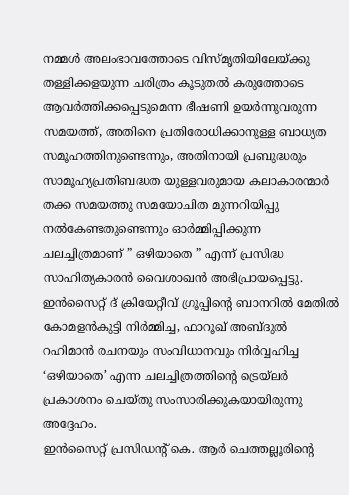നമ്മൾ അലംഭാവത്തോടെ വിസ്മൃതിയിലേയ്ക്കു തള്ളിക്കളയുന്ന ചരിത്രം കൂടുതൽ കരുത്തോടെ ആവർത്തിക്കപ്പെടുമെന്ന ഭീഷണി ഉയർന്നുവരുന്ന സമയത്ത്, അതിനെ പ്രതിരോധിക്കാനുള്ള ബാധ്യത സമൂഹത്തിനുണ്ടെന്നും, അതിനായി പ്രബുദ്ധരും സാമൂഹ്യപ്രതിബദ്ധത യുള്ളവരുമായ കലാകാരന്മാർ തക്ക സമയത്തു സമയോചിത മുന്നറിയിപ്പു നൽകേണ്ടതുണ്ടെന്നും ഓർമ്മിപ്പിക്കുന്ന ചലച്ചിത്രമാണ് ” ഒഴിയാതെ ” എന്ന് പ്രസിദ്ധ സാഹിത്യകാരൻ വൈശാഖൻ അഭിപ്രായപ്പെട്ടു. ഇൻസൈറ്റ് ദ് ക്രിയേറ്റീവ് ഗ്രൂപ്പിന്റെ ബാനറിൽ മേതിൽ കോമളൻകുട്ടി നിർമ്മിച്ച, ഫാറൂഖ് അബ്ദുൽ റഹിമാൻ രചനയും സംവിധാനവും നിർവ്വഹിച്ച ‘ഒഴിയാതെ’ എന്ന ചലച്ചിത്രത്തിന്റെ ട്രെയ്ലർ പ്രകാശനം ചെയ്തു സംസാരിക്കുകയായിരുന്നു അദ്ദേഹം.
ഇൻസൈറ്റ് പ്രസിഡന്റ് കെ. ആർ ചെത്തല്ലൂരിന്റെ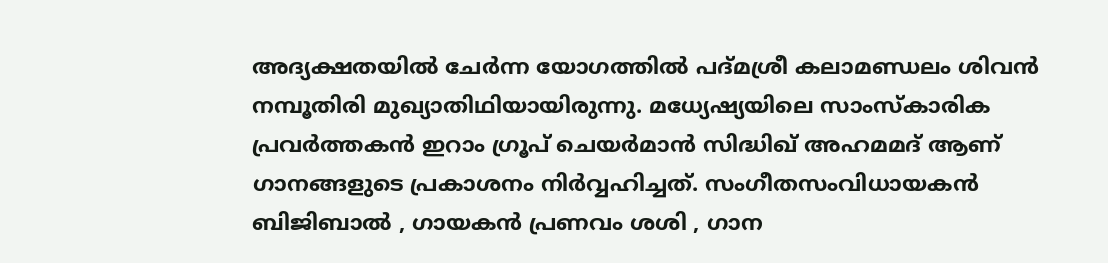അദ്യക്ഷതയിൽ ചേർന്ന യോഗത്തിൽ പദ്മശ്രീ കലാമണ്ഡലം ശിവൻ നമ്പൂതിരി മുഖ്യാതിഥിയായിരുന്നു. മധ്യേഷ്യയിലെ സാംസ്കാരിക പ്രവർത്തകൻ ഇറാം ഗ്രൂപ് ചെയർമാൻ സിദ്ധിഖ് അഹമമദ് ആണ് ഗാനങ്ങളുടെ പ്രകാശനം നിർവ്വഹിച്ചത്. സംഗീതസംവിധായകൻ ബിജിബാൽ , ഗായകൻ പ്രണവം ശശി , ഗാന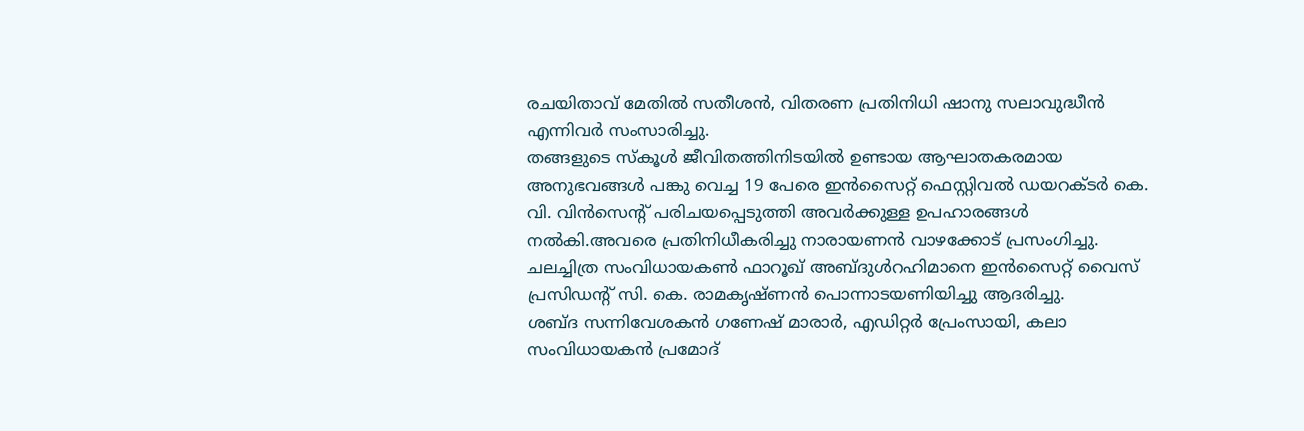രചയിതാവ് മേതിൽ സതീശൻ, വിതരണ പ്രതിനിധി ഷാനു സലാവുദ്ധീൻ എന്നിവർ സംസാരിച്ചു.
തങ്ങളുടെ സ്കൂൾ ജീവിതത്തിനിടയിൽ ഉണ്ടായ ആഘാതകരമായ അനുഭവങ്ങൾ പങ്കു വെച്ച 19 പേരെ ഇൻസൈറ്റ് ഫെസ്റ്റിവൽ ഡയറക്ടർ കെ. വി. വിൻസെന്റ് പരിചയപ്പെടുത്തി അവർക്കുള്ള ഉപഹാരങ്ങൾ നൽകി.അവരെ പ്രതിനിധീകരിച്ചു നാരായണൻ വാഴക്കോട് പ്രസംഗിച്ചു. ചലച്ചിത്ര സംവിധായകൺ ഫാറൂഖ് അബ്ദുൾറഹിമാനെ ഇൻസൈറ്റ് വൈസ് പ്രസിഡന്റ് സി. കെ. രാമകൃഷ്ണൻ പൊന്നാടയണിയിച്ചു ആദരിച്ചു.
ശബ്ദ സന്നിവേശകൻ ഗണേഷ് മാരാർ, എഡിറ്റർ പ്രേംസായി, കലാ സംവിധായകൻ പ്രമോദ്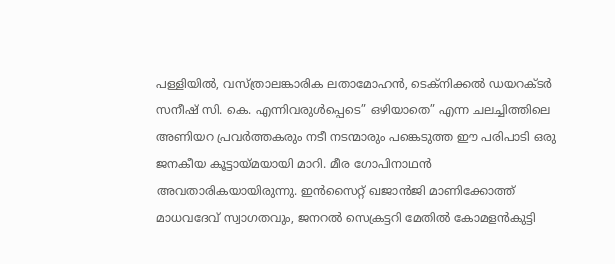പള്ളിയിൽ, വസ്ത്രാലങ്കാരിക ലതാമോഹൻ, ടെക്നിക്കൽ ഡയറക്ടർ സനീഷ് സി. കെ. എന്നിവരുൾപ്പെടെ” ഒഴിയാതെ” എന്ന ചലച്ചിത്തിലെ അണിയറ പ്രവർത്തകരും നടീ നടന്മാരും പങ്കെടുത്ത ഈ പരിപാടി ഒരു ജനകീയ കൂട്ടായ്മയായി മാറി. മീര ഗോപിനാഥൻ അവതാരികയായിരുന്നു. ഇൻസൈറ്റ് ഖജാൻജി മാണിക്കോത്ത് മാധവദേവ് സ്വാഗതവും, ജനറൽ സെക്രട്ടറി മേതിൽ കോമളൻകുട്ടി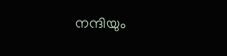നന്ദിയും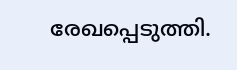രേഖപ്പെടുത്തി.